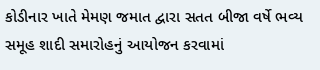કોડીનાર ખાતે મેમણ જમાત દ્વારા સતત બીજા વર્ષે ભવ્ય સમૂહ શાદી સમારોહનું આયોજન કરવામાં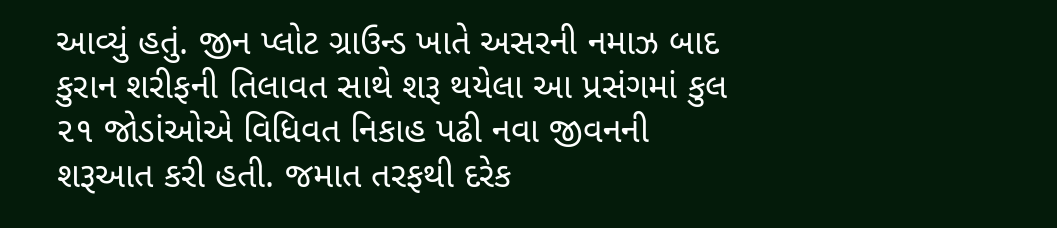આવ્યું હતું. જીન પ્લોટ ગ્રાઉન્ડ ખાતે અસરની નમાઝ બાદ કુરાન શરીફની તિલાવત સાથે શરૂ થયેલા આ પ્રસંગમાં કુલ ૨૧ જોડાંઓએ વિધિવત નિકાહ પઢી નવા જીવનની શરૂઆત કરી હતી. જમાત તરફથી દરેક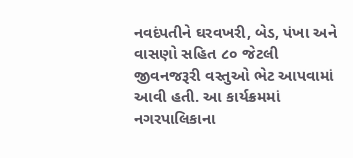નવદંપતીને ઘરવખરી, બેડ, પંખા અને વાસણો સહિત ૮૦ જેટલી જીવનજરૂરી વસ્તુઓ ભેટ આપવામાં આવી હતી. આ કાર્યક્રમમાં નગરપાલિકાના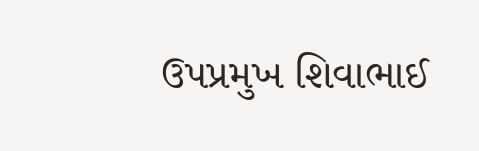ઉપપ્રમુખ શિવાભાઈ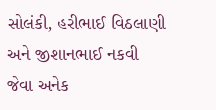સોલંકી, હરીભાઈ વિઠલાણી અને જીશાનભાઈ નકવી જેવા અનેક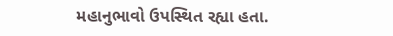મહાનુભાવો ઉપસ્થિત રહ્યા હતા.